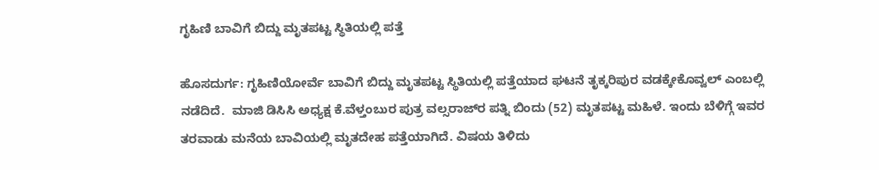ಗೃಹಿಣಿ ಬಾವಿಗೆ ಬಿದ್ದು ಮೃತಪಟ್ಟ ಸ್ಥಿತಿಯಲ್ಲಿ ಪತ್ತೆ

ಹೊಸದುರ್ಗ: ಗೃಹಿಣಿಯೋರ್ವೆ ಬಾವಿಗೆ ಬಿದ್ದು ಮೃತಪಟ್ಟ ಸ್ಥಿತಿಯಲ್ಲಿ ಪತ್ತೆಯಾದ ಘಟನೆ ತೃಕ್ಕರಿಪುರ ವಡಕ್ಕೇಕೊವ್ವಲ್ ಎಂಬಲ್ಲಿ ನಡೆದಿದೆ.  ಮಾಜಿ ಡಿಸಿಸಿ ಅಧ್ಯಕ್ಷ ಕೆ.ವೆಳ್ತಂಬುರ ಪುತ್ರ ವಲ್ಸರಾಜ್‌ರ ಪತ್ನಿ ಬಿಂದು (52) ಮೃತಪಟ್ಟ ಮಹಿಳೆ. ಇಂದು ಬೆಳಿಗ್ಗೆ ಇವರ ತರವಾಡು ಮನೆಯ ಬಾವಿಯಲ್ಲಿ ಮೃತದೇಹ ಪತ್ತೆಯಾಗಿದೆ. ವಿಷಯ ತಿಳಿದು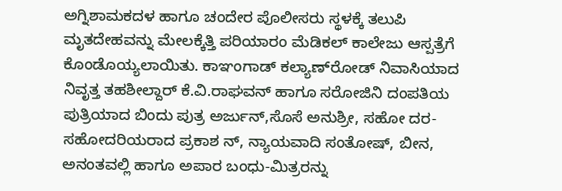ಅಗ್ನಿಶಾಮಕದಳ ಹಾಗೂ ಚಂದೇರ ಪೊಲೀಸರು ಸ್ಥಳಕ್ಕೆ ತಲುಪಿ ಮೃತದೇಹವನ್ನು ಮೇಲಕ್ಕೆತ್ತಿ ಪರಿಯಾರಂ ಮೆಡಿಕಲ್ ಕಾಲೇಜು ಆಸ್ಪತ್ರೆಗೆ ಕೊಂಡೊಯ್ಯಲಾಯಿತು. ಕಾಞಂಗಾಡ್ ಕಲ್ಯಾಣ್‌ರೋಡ್ ನಿವಾಸಿಯಾದ ನಿವೃತ್ತ ತಹಶೀಲ್ದಾರ್ ಕೆ.ವಿ.ರಾಘವನ್ ಹಾಗೂ ಸರೋಜಿನಿ ದಂಪತಿಯ ಪುತ್ರಿಯಾದ ಬಿಂದು ಪುತ್ರ ಅರ್ಜುನ್,ಸೊಸೆ ಅನುಶ್ರೀ, ಸಹೋ ದರ-ಸಹೋದರಿಯರಾದ ಪ್ರಕಾಶ ನ್, ನ್ಯಾಯವಾದಿ ಸಂತೋಷ್, ಬೀನ, ಅನಂತವಲ್ಲಿ ಹಾಗೂ ಅಪಾರ ಬಂಧು-ಮಿತ್ರರನ್ನು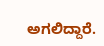ಅಗಲಿದ್ದಾರೆ.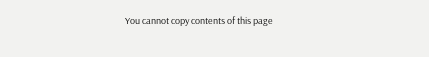You cannot copy contents of this page